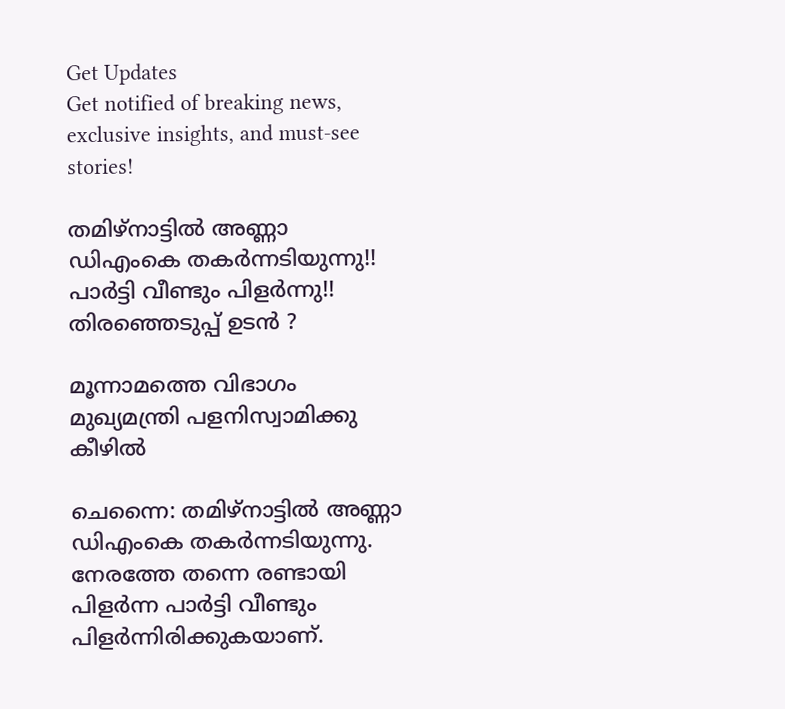Get Updates
Get notified of breaking news, exclusive insights, and must-see stories!

തമിഴ്‌നാട്ടില്‍ അണ്ണാ ഡിഎംകെ തകര്‍ന്നടിയുന്നു!! പാര്‍ട്ടി വീണ്ടും പിളര്‍ന്നു!! തിരഞ്ഞെടുപ്പ് ഉടന്‍ ?

മൂന്നാമത്തെ വിഭാഗം മുഖ്യമന്ത്രി പളനിസ്വാമിക്കു കീഴില്‍

ചെന്നൈ: തമിഴ്‌നാട്ടില്‍ അണ്ണാ ഡിഎംകെ തകര്‍ന്നടിയുന്നു. നേരത്തേ തന്നെ രണ്ടായി പിളര്‍ന്ന പാര്‍ട്ടി വീണ്ടും പിളര്‍ന്നിരിക്കുകയാണ്.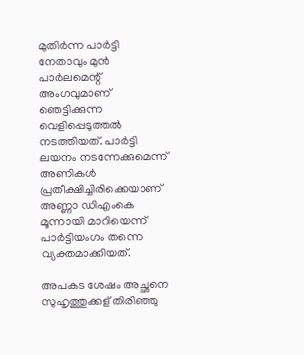മുതിര്‍ന്ന പാര്‍ട്ടി നേതാവും മുന്‍ പാര്‍ലമെന്റ് അംഗവുമാണ് ഞെട്ടിക്കുന്ന വെളിപ്പെടുത്തല്‍ നടത്തിയത്. പാര്‍ട്ടി ലയനം നടന്നേക്കുമെന്ന് അണികള്‍ പ്രതീക്ഷിച്ചിരിക്കെയാണ് അണ്ണാ ഡിഎംകെ മൂന്നായി മാറിയെന്ന് പാര്‍ട്ടിയംഗം തന്നെ വ്യക്തമാക്കിയത്.

അപകട ശേഷം അച്ഛനെ സുഹൃത്തുക്കള് തിരിഞ്ഞു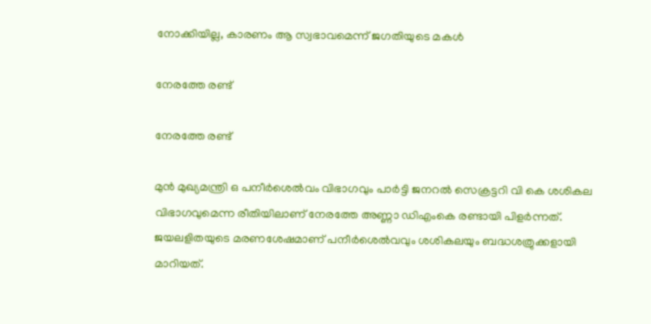നോക്കിയില്ല, കാരണം ആ സ്വഭാവമെന്ന് ജഗതിയുടെ മകൾ

നേരത്തേ രണ്ട്

നേരത്തേ രണ്ട്

മുന്‍ മുഖ്യമന്ത്രി ഒ പനീര്‍ശെല്‍വം വിഭാഗവും പാര്‍ട്ടി ജനറല്‍ സെക്രട്ടറി വി കെ ശശികല വിഭാഗവുമെന്ന രീതിയിലാണ് നേരത്തേ അണ്ണാ ‍‍ഡിഎംകെ രണ്ടായി പിളര്‍ന്നത്. ജയലളിതയുടെ മരണശേഷമാണ് പനീര്‍ശെല്‍വവും ശശികലയും ബദ്ധശത്രുക്കളായി മാറിയത്.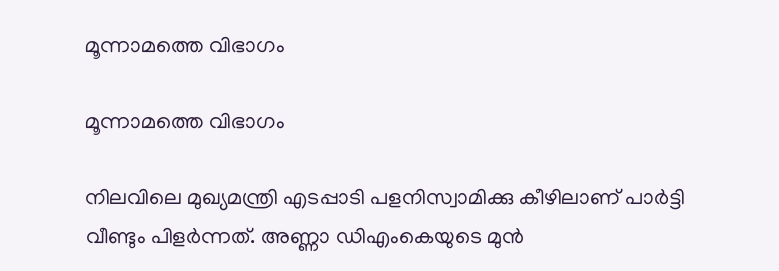മൂന്നാമത്തെ വിഭാഗം

മൂന്നാമത്തെ വിഭാഗം

നിലവിലെ മുഖ്യമന്ത്രി എടപ്പാടി പളനിസ്വാമിക്കു കീഴിലാണ് പാര്‍ട്ടി വീണ്ടും പിളര്‍ന്നത്. അണ്ണാ ഡിഎംകെയുടെ മുന്‍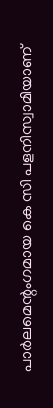പാര്‍ലമെന്റംഗമായ കെ സി പളനിസ്വാമിയാണ്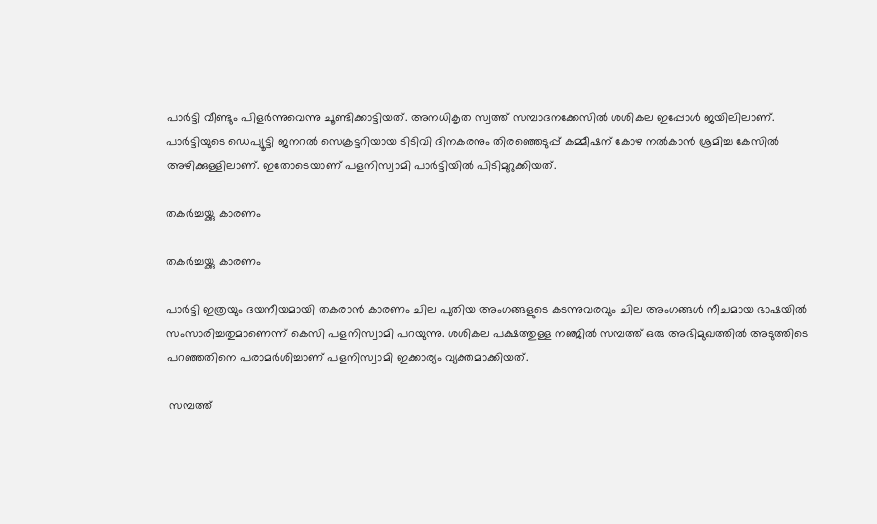പാര്‍ട്ടി വീണ്ടും പിളര്‍ന്നുവെന്നു ചൂണ്ടിക്കാട്ടിയത്. അനധികൃത സ്വത്ത് സമ്പാദനക്കേസില്‍ ശശികല ഇപ്പോള്‍ ജയിലിലാണ്. പാര്‍ട്ടിയുടെ ഡെപ്യൂട്ടി ജനറല്‍ സെക്രട്ടറിയായ ടിടിവി ദിനകരനും തിരഞ്ഞെടുപ്പ് കമ്മീഷന് കോഴ നല്‍കാന്‍ ശ്രമിച്ച കേസില്‍ അഴിക്കുള്ളിലാണ്. ഇതോടെയാണ് പളനിസ്വാമി പാര്‍ട്ടിയില്‍ പിടിമുറുക്കിയത്.

തകര്‍ച്ചയ്ക്കു കാരണം

തകര്‍ച്ചയ്ക്കു കാരണം

പാര്‍ട്ടി ഇത്രയും ദയനീയമായി തകരാന്‍ കാരണം ചില പുതിയ അംഗങ്ങളുടെ കടന്നുവരവും ചില അംഗങ്ങള്‍ നീചമായ ഭാഷയില്‍ സംസാരിച്ചതുമാണെന്ന് കെസി പളനിസ്വാമി പറയുന്നു. ശശികല പക്ഷത്തുള്ള നഞ്ജില്‍ സമ്പത്ത് ഒരു അഭിമുഖത്തില്‍ അടുത്തിടെ പറഞ്ഞതിനെ പരാമര്‍ശിച്ചാണ് പളനിസ്വാമി ഇക്കാര്യം വ്യക്തമാക്കിയത്.

 സമ്പത്ത്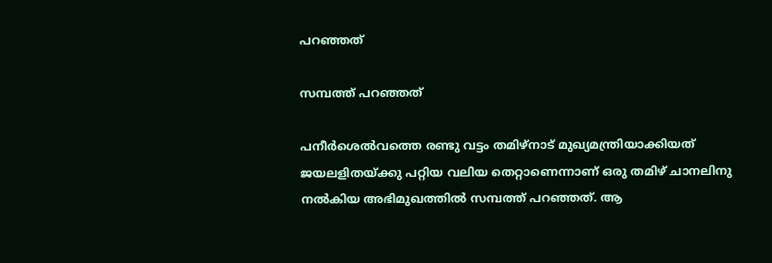പറഞ്ഞത്

സമ്പത്ത് പറഞ്ഞത്

പനീര്‍ശെല്‍വത്തെ രണ്ടു വട്ടം തമിഴ്‌നാട് മുഖ്യമന്ത്രിയാക്കിയത് ജയലളിതയ്ക്കു പറ്റിയ വലിയ തെറ്റാണെന്നാണ് ഒരു തമിഴ് ചാനലിനു നല്‍കിയ അഭിമുഖത്തില്‍ സമ്പത്ത് പറഞ്ഞത്. ആ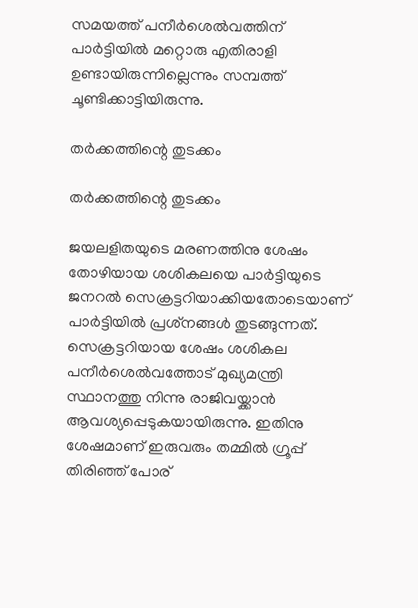സമയത്ത് പനീര്‍ശെല്‍വത്തിന് പാര്‍ട്ടിയില്‍ മറ്റൊരു എതിരാളി ഉണ്ടായിരുന്നില്ലെന്നും സമ്പത്ത് ചൂണ്ടിക്കാട്ടിയിരുന്നു.

തര്‍ക്കത്തിന്റെ തുടക്കം

തര്‍ക്കത്തിന്റെ തുടക്കം

ജയലളിതയുടെ മരണത്തിനു ശേഷം തോഴിയായ ശശികലയെ പാര്‍ട്ടിയുടെ ജനറല്‍ സെക്രട്ടറിയാക്കിയതോടെയാണ് പാര്‍ട്ടിയില്‍ പ്രശ്‌നങ്ങള്‍ തുടങ്ങുന്നത്. സെക്രട്ടറിയായ ശേഷം ശശികല പനീര്‍ശെല്‍വത്തോട് മുഖ്യമന്ത്രി സ്ഥാനത്തു നിന്നു രാജിവയ്ക്കാന്‍ ആവശ്യപ്പെടുകയായിരുന്നു. ഇതിനു ശേഷമാണ് ഇരുവരും തമ്മില്‍ ഗ്രൂപ്പ് തിരിഞ്ഞ് പോര്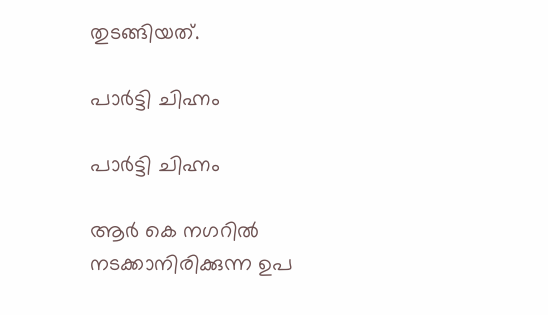തുടങ്ങിയത്.

പാര്‍ട്ടി ചിഹ്നം

പാര്‍ട്ടി ചിഹ്നം

ആര്‍ കെ നഗറില്‍ നടക്കാനിരിക്കുന്ന ഉപ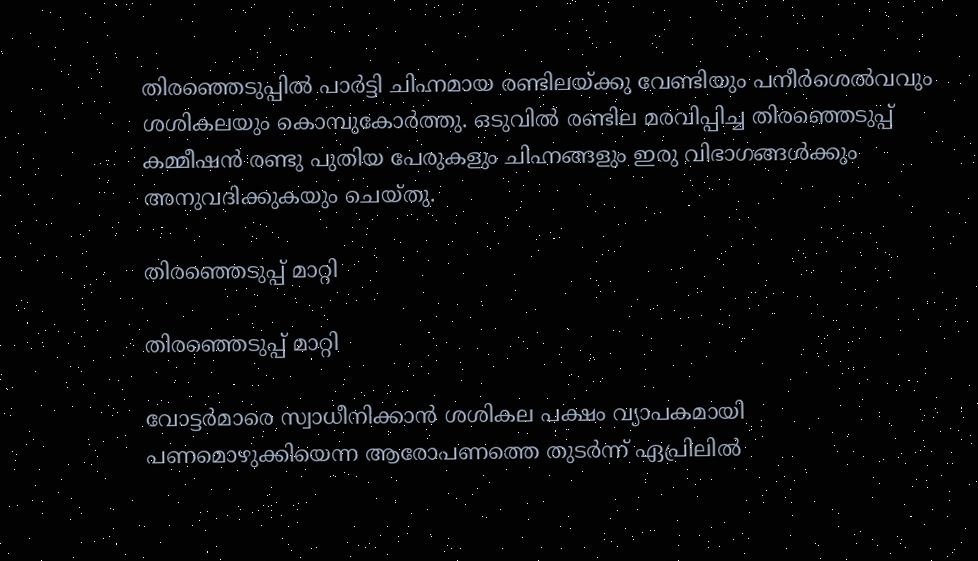തിരഞ്ഞെടുപ്പില്‍ പാര്‍ട്ടി ചിഹ്നമായ രണ്ടിലയ്ക്കു വേണ്ടിയും പനീര്‍ശെല്‍വവും ശശികലയും കൊമ്പുകോര്‍ത്തു. ഒടുവില്‍ രണ്ടില മരവിപ്പിച്ച തിരഞ്ഞെടുപ്പ് കമ്മീഷന്‍ രണ്ടു പുതിയ പേരുകളും ചിഹ്നങ്ങളും ഇരു വിഭാഗങ്ങള്‍ക്കും അനുവദിക്കുകയും ചെയ്തു.

തിരഞ്ഞെടുപ്പ് മാറ്റി

തിരഞ്ഞെടുപ്പ് മാറ്റി

വോട്ടര്‍മാരെ സ്വാധീനിക്കാന്‍ ശശികല പക്ഷം വ്യാപകമായി പണമൊഴുക്കിയെന്ന ആരോപണത്തെ തുടര്‍ന്ന് ഏപ്രിലില്‍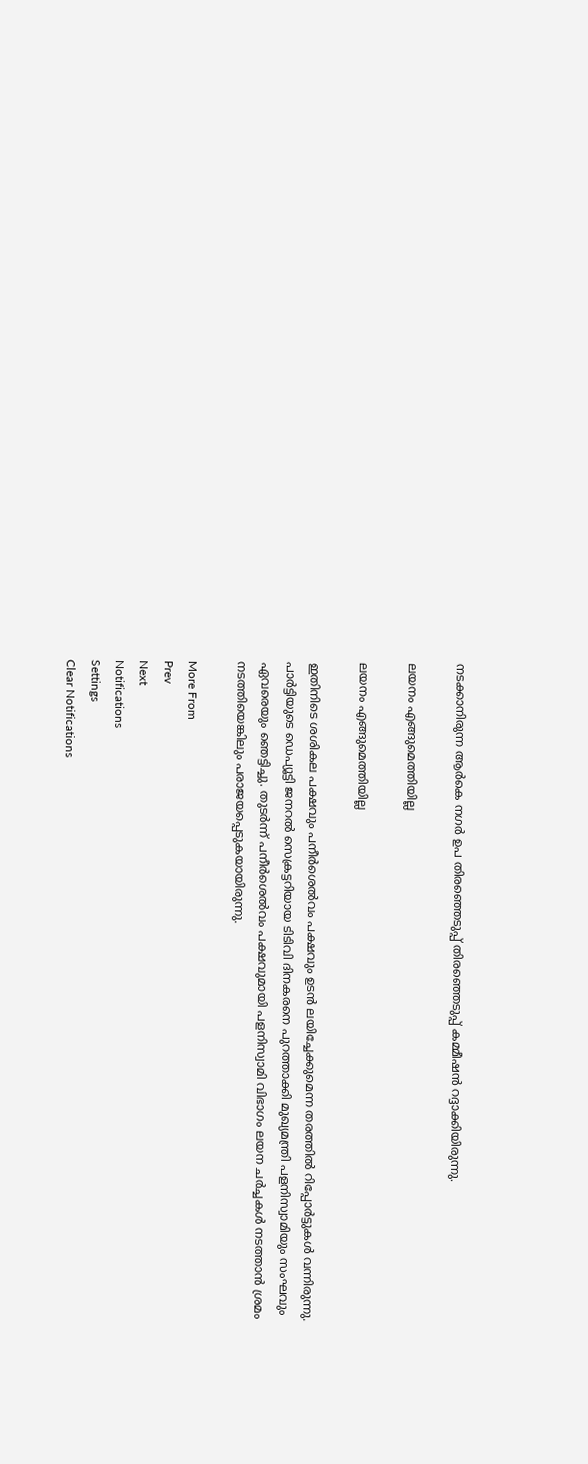നടക്കാനിരുന്ന ആര്‍കെ നഗര്‍ ഉപ തിരഞ്ഞെടുപ്പ് തിരഞ്ഞെടുപ്പ് കമ്മീഷന്‍ റദ്ദാക്കിയിരുന്നു.

ലയനം എങ്ങുമെത്തിയില്ല

ലയനം എങ്ങുമെത്തിയില്ല

ഇതിനിടെ ശശികല പക്ഷവും പനീര്‍ശെല്‍വം പക്ഷവും ഉടന്‍ ലയിച്ചേക്കുമെന്ന തരത്തില്‍ റിപ്പോര്‍ട്ടുകള്‍ വന്നിരുന്നു. പാര്‍ട്ടിയുടെ ഡെപ്യൂട്ടി ജനറല്‍ സെക്രട്ടറിയായ ടിടിവി ദിനകരനെ പുറത്താക്കി മുഖ്യമന്ത്രി പളനിസ്വാമിയും സംഘവും ഏവരെയും ഞെട്ടിച്ചു. തുടര്‍ന്ന് പനീര്‍ശെല്‍വം പക്ഷവുമായി പളനിസ്വാമി വിഭാഗം ലയന ചര്‍ച്ചകള്‍ നടത്താന്‍ ശ്രമം നടത്തിയെങ്കിലും പരാജയപ്പെടുകയായിരുന്നു.

More From
Prev
Next
Notifications
Settings
Clear Notifications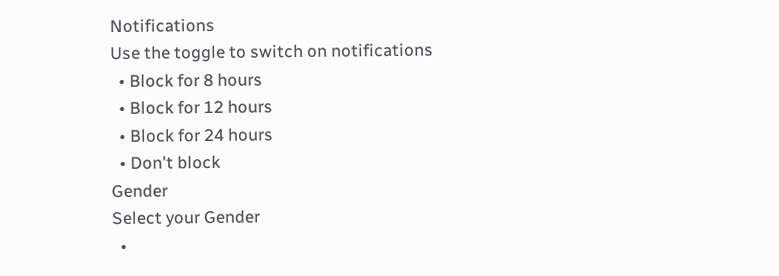Notifications
Use the toggle to switch on notifications
  • Block for 8 hours
  • Block for 12 hours
  • Block for 24 hours
  • Don't block
Gender
Select your Gender
  •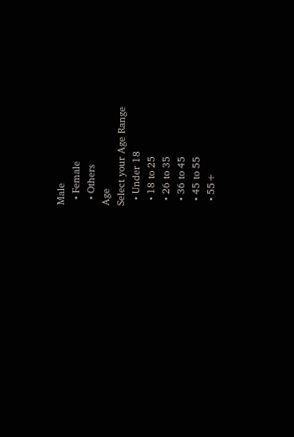Male
  • Female
  • Others
Age
Select your Age Range
  • Under 18
  • 18 to 25
  • 26 to 35
  • 36 to 45
  • 45 to 55
  • 55+